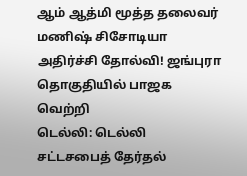ஆம் ஆத்மி மூத்த தலைவர் மணிஷ் சிசோடியா அதிர்ச்சி தோல்வி! ஜங்புரா தொகுதியில் பாஜக வெற்றி
டெல்லி: டெல்லி சட்டசபைத் தேர்தல்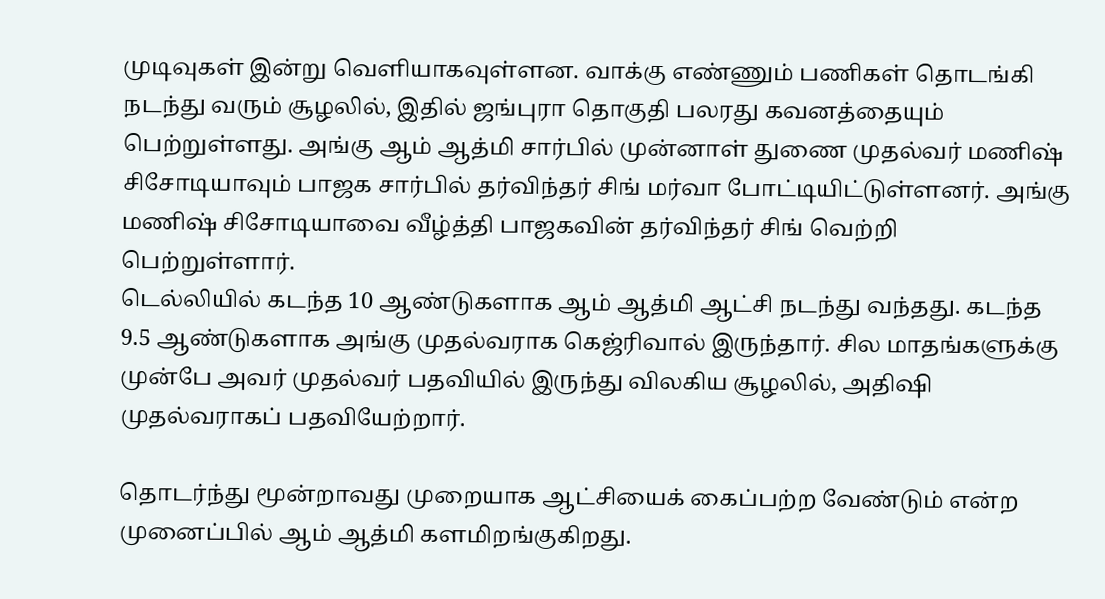முடிவுகள் இன்று வெளியாகவுள்ளன. வாக்கு எண்ணும் பணிகள் தொடங்கி நடந்து வரும் சூழலில், இதில் ஜங்புரா தொகுதி பலரது கவனத்தையும் பெற்றுள்ளது. அங்கு ஆம் ஆத்மி சார்பில் முன்னாள் துணை முதல்வர் மணிஷ் சிசோடியாவும் பாஜக சார்பில் தர்விந்தர் சிங் மர்வா போட்டியிட்டுள்ளனர். அங்கு மணிஷ் சிசோடியாவை வீழ்த்தி பாஜகவின் தர்விந்தர் சிங் வெற்றி பெற்றுள்ளார்.
டெல்லியில் கடந்த 10 ஆண்டுகளாக ஆம் ஆத்மி ஆட்சி நடந்து வந்தது. கடந்த 9.5 ஆண்டுகளாக அங்கு முதல்வராக கெஜ்ரிவால் இருந்தார். சில மாதங்களுக்கு முன்பே அவர் முதல்வர் பதவியில் இருந்து விலகிய சூழலில், அதிஷி முதல்வராகப் பதவியேற்றார்.

தொடர்ந்து மூன்றாவது முறையாக ஆட்சியைக் கைப்பற்ற வேண்டும் என்ற முனைப்பில் ஆம் ஆத்மி களமிறங்குகிறது.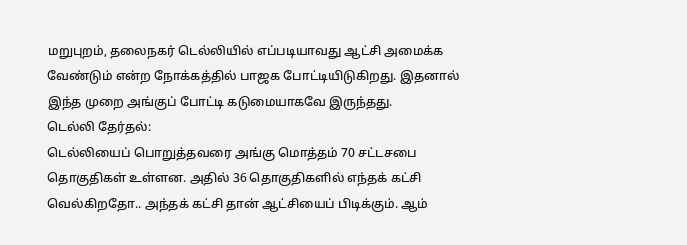மறுபுறம், தலைநகர் டெல்லியில் எப்படியாவது ஆட்சி அமைக்க வேண்டும் என்ற நோக்கத்தில் பாஜக போட்டியிடுகிறது. இதனால் இந்த முறை அங்குப் போட்டி கடுமையாகவே இருந்தது.
டெல்லி தேர்தல்:
டெல்லியைப் பொறுத்தவரை அங்கு மொத்தம் 70 சட்டசபை தொகுதிகள் உள்ளன. அதில் 36 தொகுதிகளில் எந்தக் கட்சி வெல்கிறதோ.. அந்தக் கட்சி தான் ஆட்சியைப் பிடிக்கும். ஆம்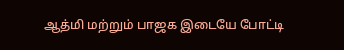ஆத்மி மற்றும் பாஜக இடையே போட்டி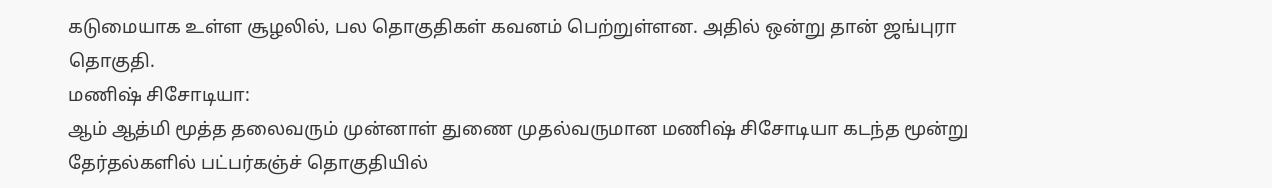கடுமையாக உள்ள சூழலில், பல தொகுதிகள் கவனம் பெற்றுள்ளன. அதில் ஒன்று தான் ஜங்புரா தொகுதி.
மணிஷ் சிசோடியா:
ஆம் ஆத்மி மூத்த தலைவரும் முன்னாள் துணை முதல்வருமான மணிஷ் சிசோடியா கடந்த மூன்று தேர்தல்களில் பட்பர்கஞ்ச் தொகுதியில்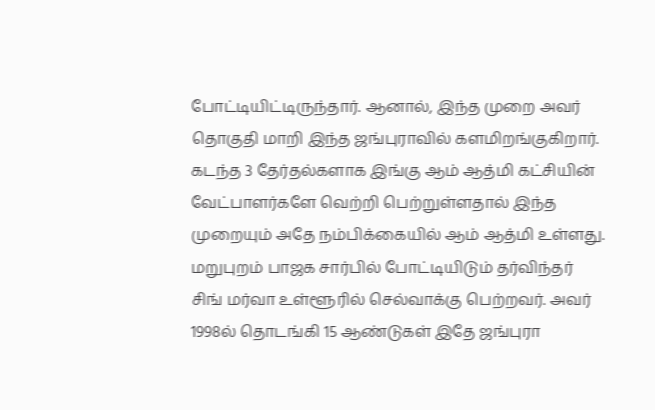போட்டியிட்டிருந்தார். ஆனால், இந்த முறை அவர் தொகுதி மாறி இந்த ஜங்புராவில் களமிறங்குகிறார். கடந்த 3 தேர்தல்களாக இங்கு ஆம் ஆத்மி கட்சியின் வேட்பாளர்களே வெற்றி பெற்றுள்ளதால் இந்த முறையும் அதே நம்பிக்கையில் ஆம் ஆத்மி உள்ளது.
மறுபுறம் பாஜக சார்பில் போட்டியிடும் தர்விந்தர் சிங் மர்வா உள்ளூரில் செல்வாக்கு பெற்றவர். அவர் 1998ல் தொடங்கி 15 ஆண்டுகள் இதே ஜங்புரா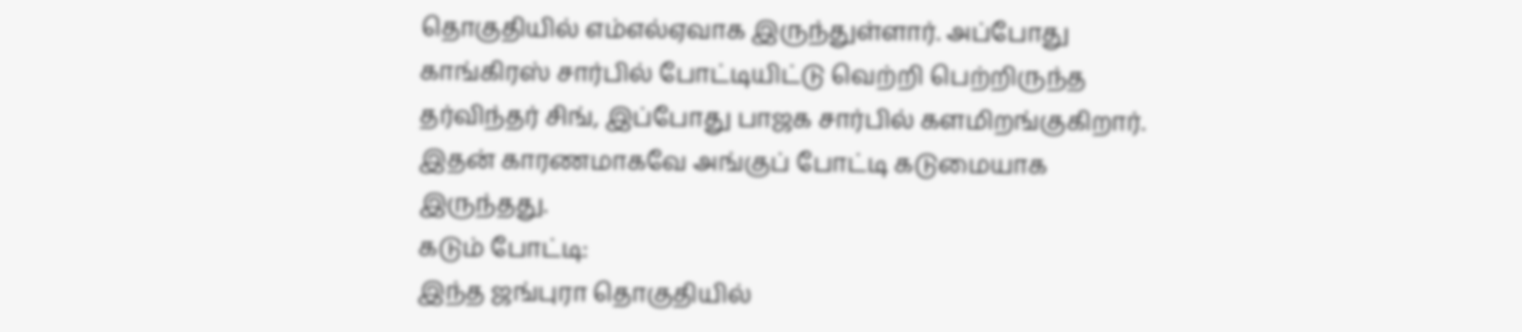தொகுதியில் எம்எல்ஏவாக இருந்துள்ளார். அப்போது காங்கிரஸ் சார்பில் போட்டியிட்டு வெற்றி பெற்றிருந்த தர்விந்தர் சிங், இப்போது பாஜக சார்பில் களமிறங்குகிறார். இதன் காரணமாகவே அங்குப் போட்டி கடுமையாக இருந்தது.
கடும் போட்டி:
இந்த ஜங்புரா தொகுதியில்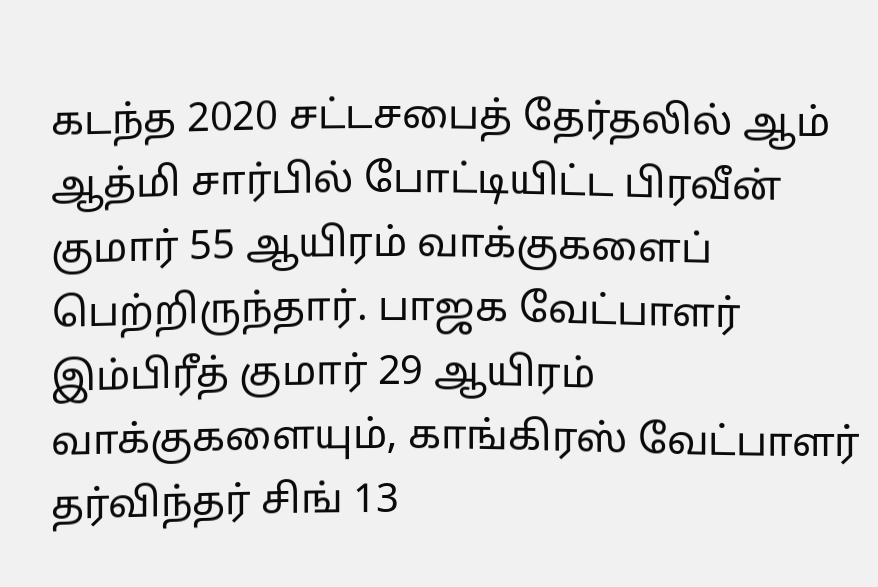கடந்த 2020 சட்டசபைத் தேர்தலில் ஆம் ஆத்மி சார்பில் போட்டியிட்ட பிரவீன் குமார் 55 ஆயிரம் வாக்குகளைப் பெற்றிருந்தார். பாஜக வேட்பாளர் இம்பிரீத் குமார் 29 ஆயிரம் வாக்குகளையும், காங்கிரஸ் வேட்பாளர் தர்விந்தர் சிங் 13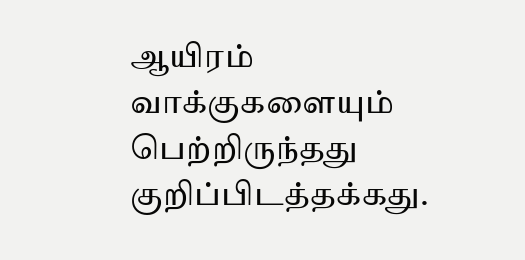ஆயிரம் வாக்குகளையும் பெற்றிருந்தது குறிப்பிடத்தக்கது.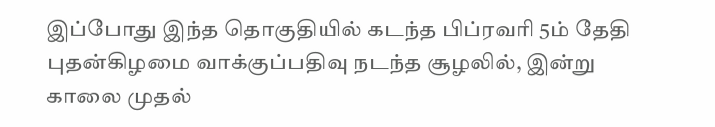இப்போது இந்த தொகுதியில் கடந்த பிப்ரவரி 5ம் தேதி புதன்கிழமை வாக்குப்பதிவு நடந்த சூழலில், இன்று காலை முதல்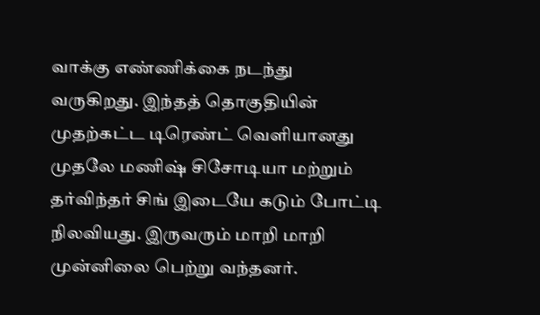வாக்கு எண்ணிக்கை நடந்து வருகிறது. இந்தத் தொகுதியின் முதற்கட்ட டிரெண்ட் வெளியானது முதலே மணிஷ் சிசோடியா மற்றும் தர்விந்தர் சிங் இடையே கடும் போட்டி நிலவியது. இருவரும் மாறி மாறி முன்னிலை பெற்று வந்தனர்.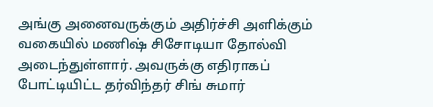அங்கு அனைவருக்கும் அதிர்ச்சி அளிக்கும் வகையில் மணிஷ் சிசோடியா தோல்வி அடைந்துள்ளார். அவருக்கு எதிராகப் போட்டியிட்ட தர்விந்தர் சிங் சுமார்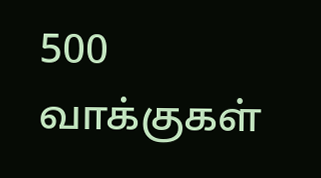500 வாக்குகள்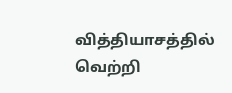வித்தியாசத்தில் வெற்றி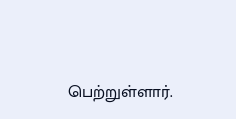பெற்றுள்ளார்.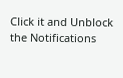Click it and Unblock the Notifications